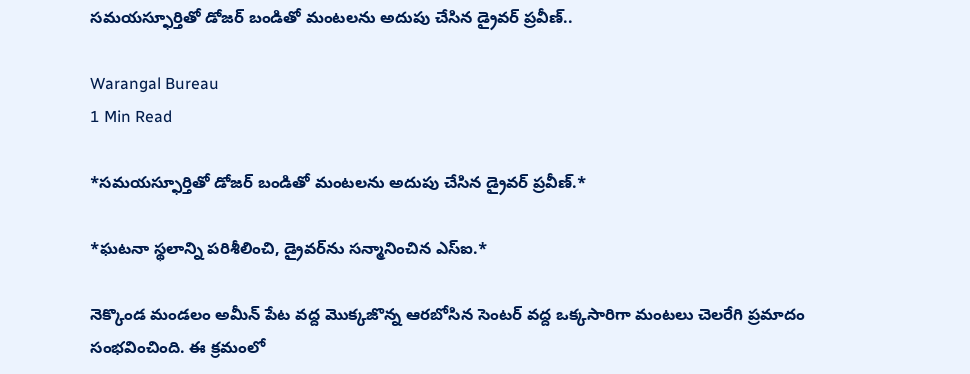సమయస్ఫూర్తితో డోజర్ బండితో మంటలను అదుపు చేసిన డ్రైవర్ ప్రవీణ్..

Warangal Bureau
1 Min Read

*సమయస్ఫూర్తితో డోజర్ బండితో మంటలను అదుపు చేసిన డ్రైవర్ ప్రవీణ్.*

*ఘటనా స్థలాన్ని పరిశీలించి, డ్రైవర్‌ను సన్మానించిన ఎస్ఐ.*

నెక్కొండ మండలం అమీన్ పేట వద్ద మొక్కజొన్న ఆరబోసిన సెంటర్ వద్ద ఒక్కసారిగా మంటలు చెలరేగి ప్రమాదం సంభవించింది. ఈ క్రమంలో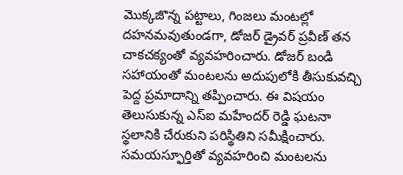మొక్కజొన్న పట్టాలు, గింజలు మంటల్లో దహనమవుతుండగా, డోజర్ డ్రైవర్ ప్రవీణ్ తన చాకచక్యంతో వ్యవహరించారు. డోజర్ బండి సహాయంతో మంటలను అదుపులోకి తీసుకువచ్చి పెద్ద ప్రమాదాన్ని తప్పించారు. ఈ విషయం తెలుసుకున్న ఎస్ఐ మహేందర్ రెడ్డి ఘటనా స్థలానికి చేరుకుని పరిస్థితిని సమీక్షించారు. సమయస్ఫూర్తితో వ్యవహరించి మంటలను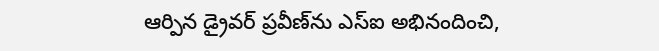ఆర్పిన డ్రైవర్ ప్రవీణ్‌ను ఎస్ఐ అభినందించి,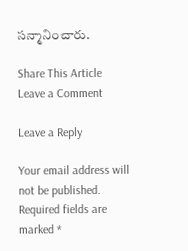సన్మానించారు.

Share This Article
Leave a Comment

Leave a Reply

Your email address will not be published. Required fields are marked *